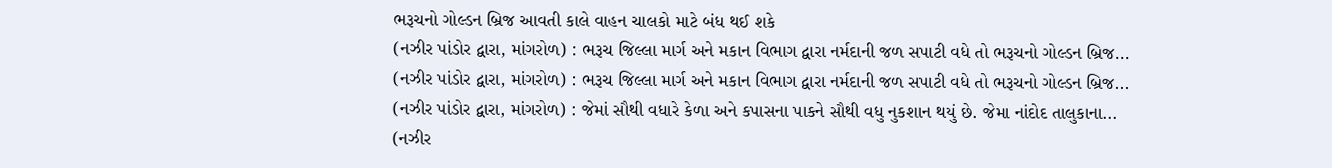ભરૂચનો ગોલ્ડન બ્રિજ આવતી કાલે વાહન ચાલકો માટે બંધ થઈ શકે
(નઝીર પાંડોર દ્વારા, માંગરોળ) : ભરૂચ જિલ્લા માર્ગ અને મકાન વિભાગ દ્વારા નર્મદાની જળ સપાટી વધે તો ભરૂચનો ગોલ્ડન બ્રિજ...
(નઝીર પાંડોર દ્વારા, માંગરોળ) : ભરૂચ જિલ્લા માર્ગ અને મકાન વિભાગ દ્વારા નર્મદાની જળ સપાટી વધે તો ભરૂચનો ગોલ્ડન બ્રિજ...
(નઝીર પાંડોર દ્વારા, માંગરોળ) : જેમાં સૌથી વધારે કેળા અને કપાસના પાકને સૌથી વધુ નુકશાન થયું છે. જેમા નાંદોદ તાલુકાના...
(નઝીર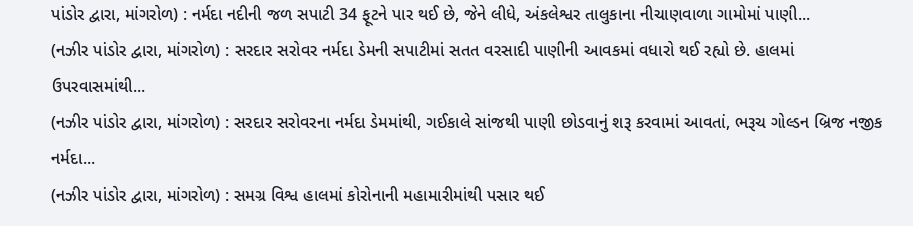પાંડોર દ્વારા, માંગરોળ) : નર્મદા નદીની જળ સપાટી 34 ફૂટને પાર થઈ છે, જેને લીધે, અંકલેશ્વર તાલુકાના નીચાણવાળા ગામોમાં પાણી...
(નઝીર પાંડોર દ્વારા, માંગરોળ) : સરદાર સરોવર નર્મદા ડેમની સપાટીમાં સતત વરસાદી પાણીની આવકમાં વધારો થઈ રહ્યો છે. હાલમાં ઉપરવાસમાંથી...
(નઝીર પાંડોર દ્વારા, માંગરોળ) : સરદાર સરોવરના નર્મદા ડેમમાંથી, ગઈકાલે સાંજથી પાણી છોડવાનું શરૂ કરવામાં આવતાં, ભરૂચ ગોલ્ડન બ્રિજ નજીક નર્મદા...
(નઝીર પાંડોર દ્વારા, માંગરોળ) : સમગ્ર વિશ્વ હાલમાં કોરોનાની મહામારીમાંથી પસાર થઈ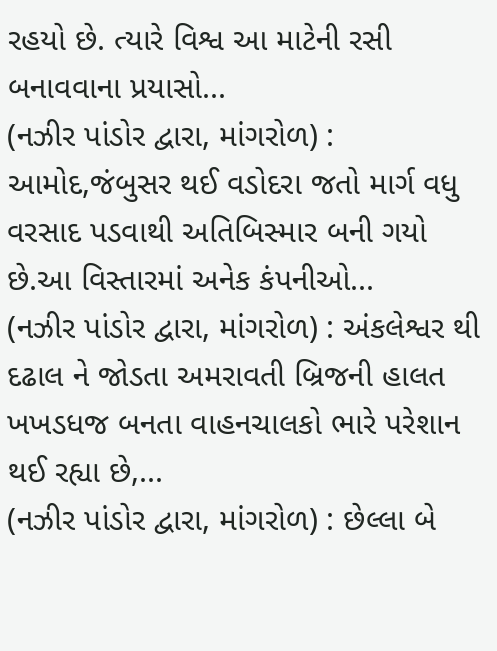રહયો છે. ત્યારે વિશ્વ આ માટેની રસી બનાવવાના પ્રયાસો...
(નઝીર પાંડોર દ્વારા, માંગરોળ) : આમોદ,જંબુસર થઈ વડોદરા જતો માર્ગ વધુ વરસાદ પડવાથી અતિબિસ્માર બની ગયો છે.આ વિસ્તારમાં અનેક કંપનીઓ...
(નઝીર પાંડોર દ્વારા, માંગરોળ) : અંકલેશ્વર થી દઢાલ ને જોડતા અમરાવતી બ્રિજની હાલત ખખડધજ બનતા વાહનચાલકો ભારે પરેશાન થઈ રહ્યા છે,...
(નઝીર પાંડોર દ્વારા, માંગરોળ) : છેલ્લા બે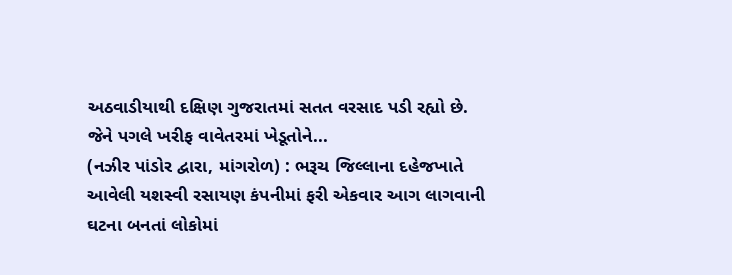અઠવાડીયાથી દક્ષિણ ગુજરાતમાં સતત વરસાદ પડી રહ્યો છે. જેને પગલે ખરીફ વાવેતરમાં ખેડૂતોને...
(નઝીર પાંડોર દ્વારા, માંગરોળ) : ભરૂચ જિલ્લાના દહેજખાતે આવેલી યશસ્વી રસાયણ કંપનીમાં ફરી એકવાર આગ લાગવાની ઘટના બનતાં લોકોમાં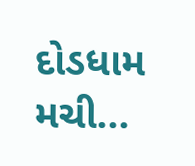દોડધામ મચી...